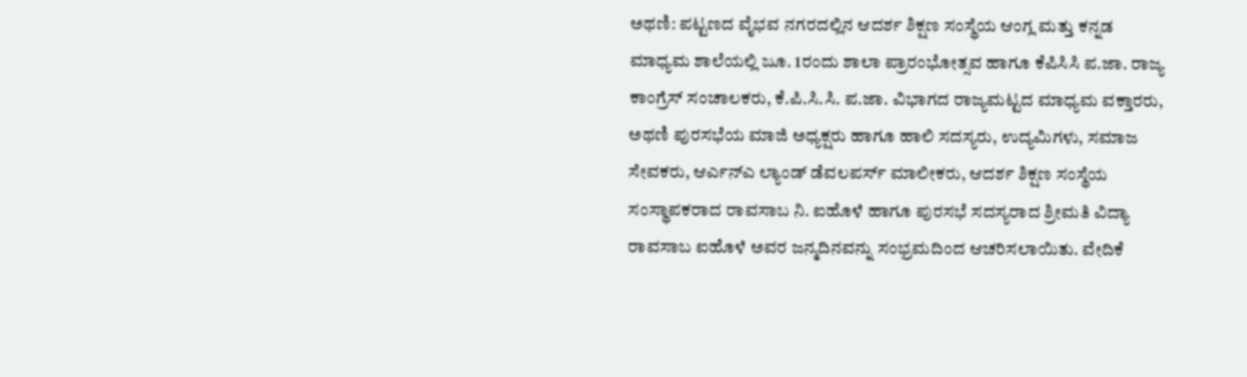ಅಥಣಿ: ಪಟ್ಟಣದ ವೈಭವ ನಗರದಲ್ಲಿನ ಆದರ್ಶ ಶಿಕ್ಷಣ ಸಂಸ್ಥೆಯ ಆಂಗ್ಲ ಮತ್ತು ಕನ್ನಡ ಮಾಧ್ಯಮ ಶಾಲೆಯಲ್ಲಿ ಜೂ. 1ರಂದು ಶಾಲಾ ಪ್ರಾರಂಭೋತ್ಸವ ಹಾಗೂ ಕೆಪಿಸಿಸಿ ಪ.ಜಾ. ರಾಜ್ಯ ಕಾಂಗ್ರೆಸ್ ಸಂಚಾಲಕರು, ಕೆ.ಪಿ.ಸಿ.ಸಿ. ಪ.ಜಾ. ವಿಭಾಗದ ರಾಜ್ಯಮಟ್ಟದ ಮಾಧ್ಯಮ ವಕ್ತಾರರು, ಅಥಣಿ ಪುರಸಭೆಯ ಮಾಜಿ ಅಧ್ಯಕ್ಷರು ಹಾಗೂ ಹಾಲಿ ಸದಸ್ಯರು, ಉದ್ಯಮಿಗಳು, ಸಮಾಜ ಸೇವಕರು, ಆರ್ಎನ್ಎ ಲ್ಯಾಂಡ್ ಡೆವಲಪರ್ಸ್ ಮಾಲೀಕರು, ಆದರ್ಶ ಶಿಕ್ಷಣ ಸಂಸ್ಥೆಯ ಸಂಸ್ಥಾಪಕರಾದ ರಾವಸಾಬ ನಿ. ಐಹೊಳೆ ಹಾಗೂ ಪುರಸಭೆ ಸದಸ್ಯರಾದ ಶ್ರೀಮತಿ ವಿದ್ಯಾ ರಾವಸಾಬ ಐಹೊಳೆ ಅವರ ಜನ್ಮದಿನವನ್ನು ಸಂಭ್ರಮದಿಂದ ಆಚರಿಸಲಾಯಿತು. ವೇದಿಕೆ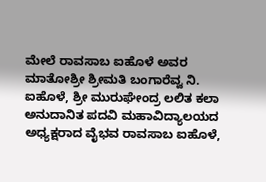ಮೇಲೆ ರಾವಸಾಬ ಐಹೊಳೆ ಅವರ ಮಾತೋಶ್ರೀ ಶ್ರೀಮತಿ ಬಂಗಾರೆವ್ವ ನಿ. ಐಹೊಳೆ, ಶ್ರೀ ಮುರುಘೇಂದ್ರ ಲಲಿತ ಕಲಾ ಅನುದಾನಿತ ಪದವಿ ಮಹಾವಿದ್ಯಾಲಯದ ಅಧ್ಯಕ್ಷರಾದ ವೈಭವ ರಾವಸಾಬ ಐಹೊಳೆ,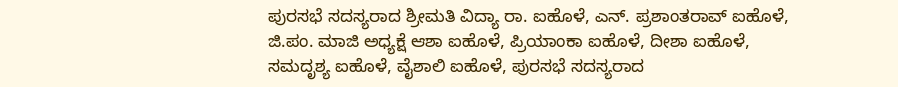ಪುರಸಭೆ ಸದಸ್ಯರಾದ ಶ್ರೀಮತಿ ವಿದ್ಯಾ ರಾ. ಐಹೊಳೆ, ಎನ್. ಪ್ರಶಾಂತರಾವ್ ಐಹೊಳೆ, ಜಿ.ಪಂ. ಮಾಜಿ ಅಧ್ಯಕ್ಷೆ ಆಶಾ ಐಹೊಳೆ, ಪ್ರಿಯಾಂಕಾ ಐಹೊಳೆ, ದೀಶಾ ಐಹೊಳೆ, ಸಮದೃಶ್ಯ ಐಹೊಳೆ, ವೈಶಾಲಿ ಐಹೊಳೆ, ಪುರಸಭೆ ಸದಸ್ಯರಾದ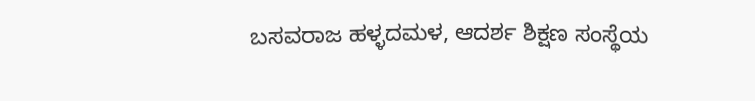ಬಸವರಾಜ ಹಳ್ಳದಮಳ, ಆದರ್ಶ ಶಿಕ್ಷಣ ಸಂಸ್ಥೆಯ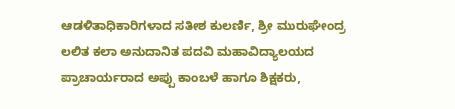ಆಡಳಿತಾಧಿಕಾರಿಗಳಾದ ಸತೀಶ ಕುಲರ್ಣಿ, ಶ್ರೀ ಮುರುಘೇಂದ್ರ ಲಲಿತ ಕಲಾ ಅನುದಾನಿತ ಪದವಿ ಮಹಾವಿದ್ಯಾಲಯದ ಪ್ರಾಚಾರ್ಯರಾದ ಅಪ್ಪು ಕಾಂಬಳೆ ಹಾಗೂ ಶಿಕ್ಷಕರು,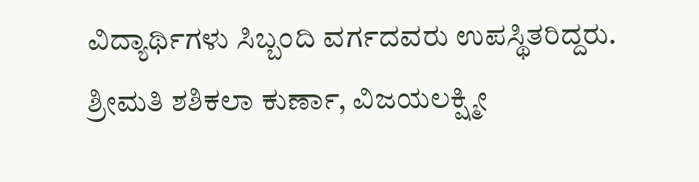ವಿದ್ಯಾರ್ಥಿಗಳು ಸಿಬ್ಬಂದಿ ವರ್ಗದವರು ಉಪಸ್ಥಿತರಿದ್ದರು. ಶ್ರೀಮತಿ ಶಶಿಕಲಾ ಕುರ್ಣಾ, ವಿಜಯಲಕ್ಷ್ಮೀ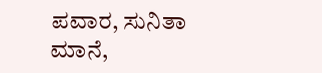ಪವಾರ, ಸುನಿತಾ ಮಾನೆ,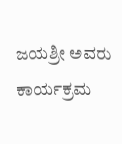ಜಯಶ್ರೀ ಅವರು ಕಾರ್ಯಕ್ರಮ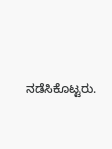ನಡೆಸಿಕೊಟ್ಟರು.